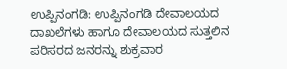ಉಪ್ಪಿನಂಗಡಿ: ಉಪ್ಪಿನಂಗಡಿ ದೇವಾಲಯದ ದಾಖಲೆಗಳು ಹಾಗೂ ದೇವಾಲಯದ ಸುತ್ತಲಿನ ಪರಿಸರದ ಜನರನ್ನು ಶುಕ್ರವಾರ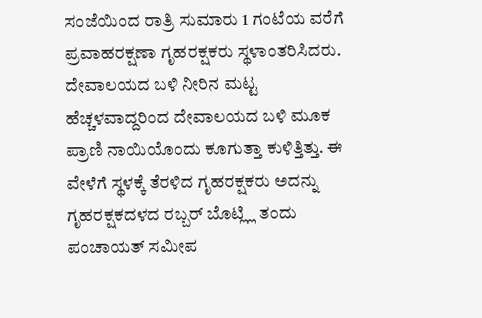ಸಂಜೆಯಿಂದ ರಾತ್ರಿ ಸುಮಾರು 1 ಗಂಟೆಯ ವರೆಗೆ ಪ್ರವಾಹರಕ್ಷಣಾ ಗೃಹರಕ್ಷಕರು ಸ್ಥಳಾಂತರಿಸಿದರು.
ದೇವಾಲಯದ ಬಳಿ ನೀರಿನ ಮಟ್ಟ ಹೆಚ್ಚಳವಾದ್ದರಿಂದ ದೇವಾಲಯದ ಬಳಿ ಮೂಕ ಪ್ರಾಣಿ ನಾಯಿಯೊಂದು ಕೂಗುತ್ತಾ ಕುಳಿತ್ತಿತ್ತು. ಈ ವೇಳೆಗೆ ಸ್ಥಳಕ್ಕೆ ತೆರಳಿದ ಗೃಹರಕ್ಷಕರು ಅದನ್ನು ಗೃಹರಕ್ಷಕದಳದ ರಬ್ಬರ್ ಬೊಟ್ಲ್ಲಿ ತಂದು ಪಂಚಾಯತ್ ಸಮೀಪ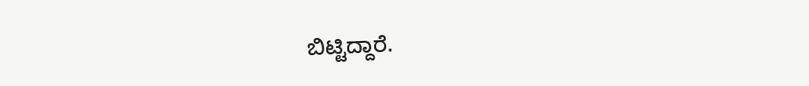ಬಿಟ್ಟಿದ್ದಾರೆ.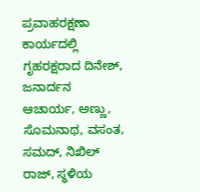ಪ್ರವಾಹರಕ್ಷಣಾ ಕಾರ್ಯದಲ್ಲಿ ಗೃಹರಕ್ಷರಾದ ದಿನೇಶ್, ಜನಾರ್ದನ ಆಚಾರ್ಯ, ಅಣ್ಣು, ಸೊಮನಾಥ, ವಸಂತ, ಸಮದ್, ನಿಖಿಲ್ ರಾಜ್, ಸ್ಥಳಿಯ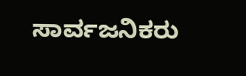ಸಾರ್ವಜನಿಕರು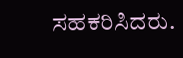ಸಹಕರಿಸಿದರು.